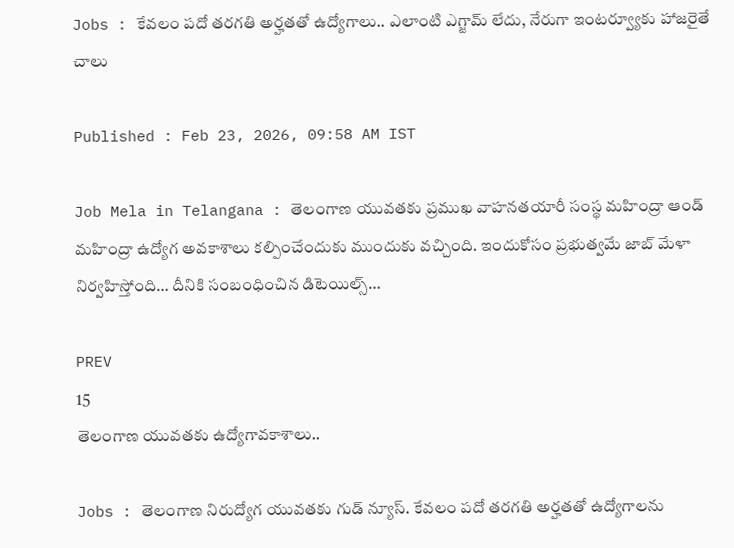Jobs : కేవలం పదో తరగతి అర్హతతో ఉద్యోగాలు.. ఎలాంటి ఎగ్జామ్ లేదు, నేరుగా ఇంటర్వ్యూకు హాజరైతే చాలు

Published : Feb 23, 2026, 09:58 AM IST

Job Mela in Telangana : తెలంగాణ యువతకు ప్రముఖ వాహనతయారీ సంస్థ మహింద్రా ఆండ్ మహింద్రా ఉద్యోగ అవకాశాలు కల్పించేందుకు ముందుకు వచ్చింది. ఇందుకోసం ప్రభుత్వమే జాబ్ మేళా నిర్వహిస్తోంది… దీనికి సంబంధించిన డిటెయిల్స్…

PREV
15
తెలంగాణ యువతకు ఉద్యోగావకాశాలు..

Jobs : తెలంగాణ నిరుద్యోగ యువతకు గుడ్ న్యూస్. కేవలం పదో తరగతి అర్హతతో ఉద్యోగాలను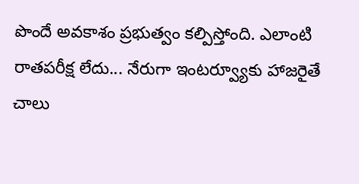పొందే అవకాశం ప్రభుత్వం కల్పిస్తోంది. ఎలాంటి రాతపరీక్ష లేదు... నేరుగా ఇంటర్వ్యూకు హాజరైతే చాలు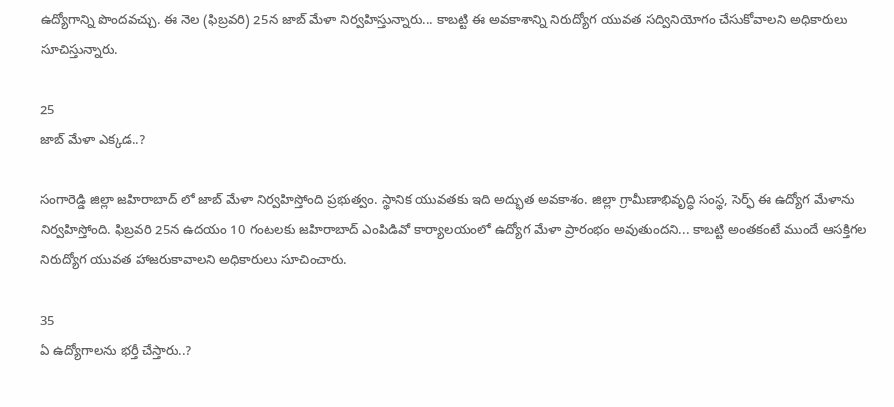ఉద్యోగాన్ని పొందవచ్చు. ఈ నెల (ఫిబ్రవరి) 25న జాబ్ మేళా నిర్వహిస్తున్నారు... కాబట్టి ఈ అవకాశాన్ని నిరుద్యోగ యువత సద్వినియోగం చేసుకోవాలని అధికారులు సూచిస్తున్నారు.

25
జాబ్ మేళా ఎక్కడ..?

సంగారెడ్డి జిల్లా జహిరాబాద్ లో జాబ్ మేళా నిర్వహిస్తోంది ప్రభుత్వం. స్థానిక యువతకు ఇది అద్భుత అవకాశం. జిల్లా గ్రామీణాభివృద్ధి సంస్థ, సెర్ఫ్ ఈ ఉద్యోగ మేళాను నిర్వహిస్తోంది. ఫిబ్రవరి 25న ఉదయం 10 గంటలకు జహిరాబాద్ ఎంపిడివో కార్యాలయంలో ఉద్యోగ మేళా ప్రారంభం అవుతుందని... కాబట్టి అంతకంటే ముందే ఆసక్తిగల నిరుద్యోగ యువత హాజరుకావాలని అధికారులు సూచించారు.

35
ఏ ఉద్యోగాలను భర్తీ చేస్తారు..?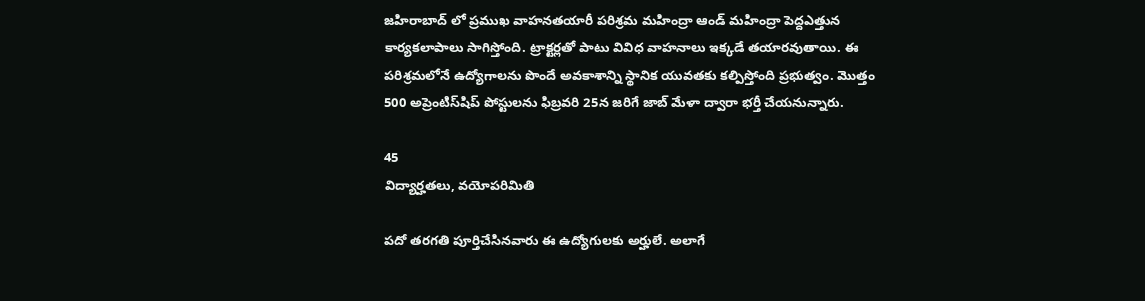జహిరాబాద్ లో ప్రముఖ వాహనతయారీ పరిశ్రమ మహింద్రా ఆండ్ మహింద్రా పెద్దఎత్తున కార్యకలాపాలు సాగిస్తోంది. ట్రాక్టర్లతో పాటు వివిధ వాహనాలు ఇక్కడే తయారవుతాయి. ఈ పరిశ్రమలోనే ఉద్యోగాలను పొందే అవకాశాన్ని స్థానిక యువతకు కల్పిస్తోంది ప్రభుత్వం. మొత్తం 500 అప్రెంటిస్‌షిప్ పోస్టులను ఫిబ్రవరి 25న జరిగే జాబ్ మేళా ద్వారా భర్తీ చేయనున్నారు.

45
విద్యార్హతలు, వయోపరిమితి

పదో తరగతి పూర్తిచేసినవారు ఈ ఉద్యోగులకు అర్హులే. అలాగే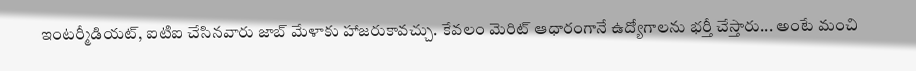ఇంటర్మీడియట్, ఐటిఐ చేసినవారు జాబ్ మేళాకు హాజరుకావచ్చు. కేవలం మెరిట్ ఆధారంగానే ఉద్యోగాలను భర్తీ చేస్తారు... అంటే మంచి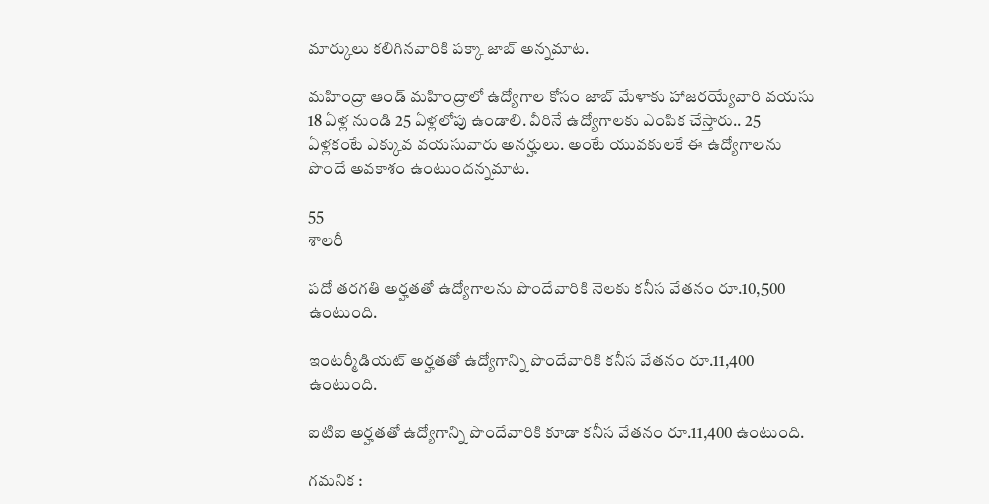మార్కులు కలిగినవారికి పక్కా జాబ్ అన్నమాట.

మహింద్రా ఆండ్ మహింద్రాలో ఉద్యోగాల కోసం జాబ్ మేళాకు హాజరయ్యేవారి వయసు 18 ఏళ్ల నుండి 25 ఏళ్లలోపు ఉండాలి. వీరినే ఉద్యోగాలకు ఎంపిక చేస్తారు.. 25 ఏళ్లకంటే ఎక్కువ వయసువారు అనర్హులు. అంటే యువకులకే ఈ ఉద్యోగాలను పొందే అవకాశం ఉంటుందన్నమాట.

55
శాలరీ

పదో తరగతి అర్హతతో ఉద్యోగాలను పొందేవారికి నెలకు కనీస వేతనం రూ.10,500 ఉంటుంది.

ఇంటర్మీడియట్ అర్హతతో ఉద్యోగాన్ని పొందేవారికి కనీస వేతనం రూ.11,400 ఉంటుంది.

ఐటిఐ అర్హతతో ఉద్యోగాన్ని పొందేవారికి కూడా కనీస వేతనం రూ.11,400 ఉంటుంది.

గమనిక :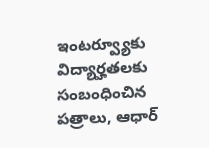ఇంటర్వ్యూకు విద్యార్హతలకు సంబంధించిన పత్రాలు, ఆధార్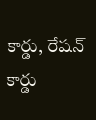కార్డు, రేషన్ కార్డు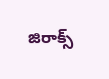జిరాక్స్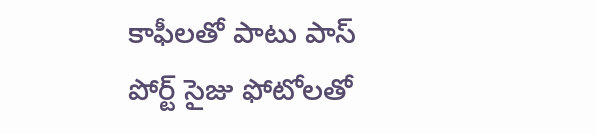కాఫీలతో పాటు పాస్ పోర్ట్ సైజు ఫోటోలతో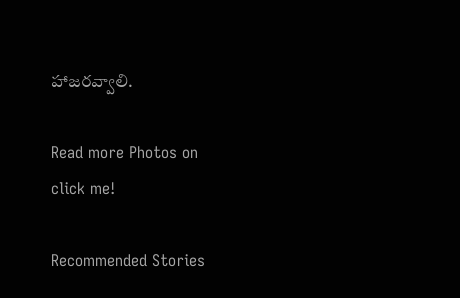హాజరవ్వాలి.

Read more Photos on
click me!

Recommended Stories